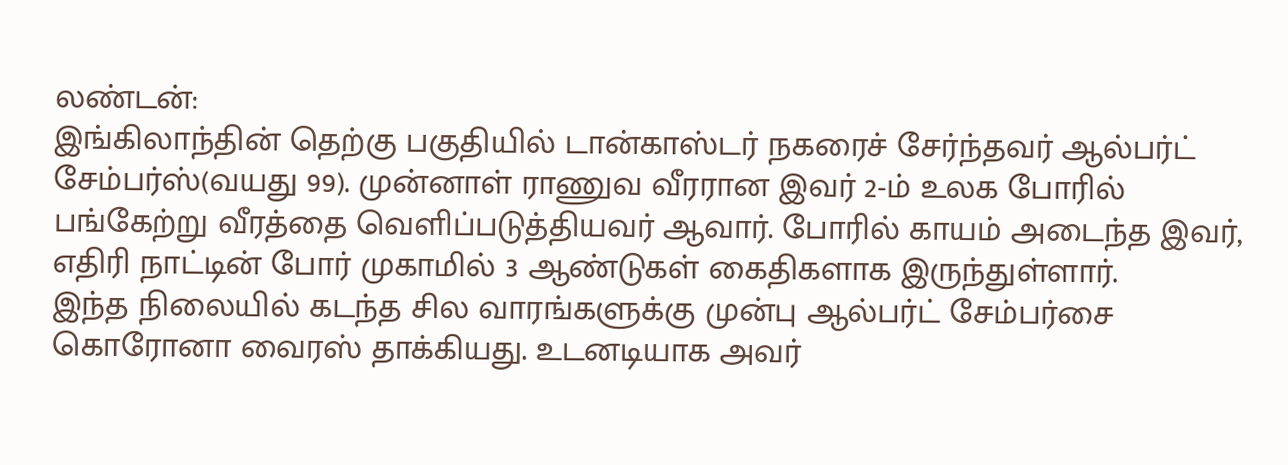லண்டன்:
இங்கிலாந்தின் தெற்கு பகுதியில் டான்காஸ்டர் நகரைச் சேர்ந்தவர் ஆல்பர்ட் சேம்பர்ஸ்(வயது 99). முன்னாள் ராணுவ வீரரான இவர் 2-ம் உலக போரில் பங்கேற்று வீரத்தை வெளிப்படுத்தியவர் ஆவார். போரில் காயம் அடைந்த இவர், எதிரி நாட்டின் போர் முகாமில் 3 ஆண்டுகள் கைதிகளாக இருந்துள்ளார்.
இந்த நிலையில் கடந்த சில வாரங்களுக்கு முன்பு ஆல்பர்ட் சேம்பர்சை கொரோனா வைரஸ் தாக்கியது. உடனடியாக அவர்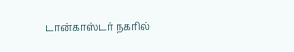டான்காஸ்டர் நகரில்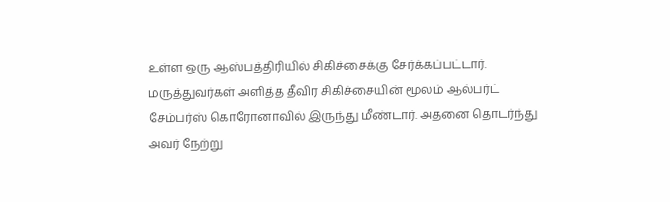உள்ள ஒரு ஆஸ்பத்திரியில் சிகிச்சைக்கு சேர்க்கப்பட்டார். மருத்துவர்கள் அளித்த தீவிர சிகிச்சையின் மூலம் ஆல்பர்ட் சேம்பர்ஸ் கொரோனாவில் இருந்து மீண்டார். அதனை தொடர்ந்து அவர் நேற்று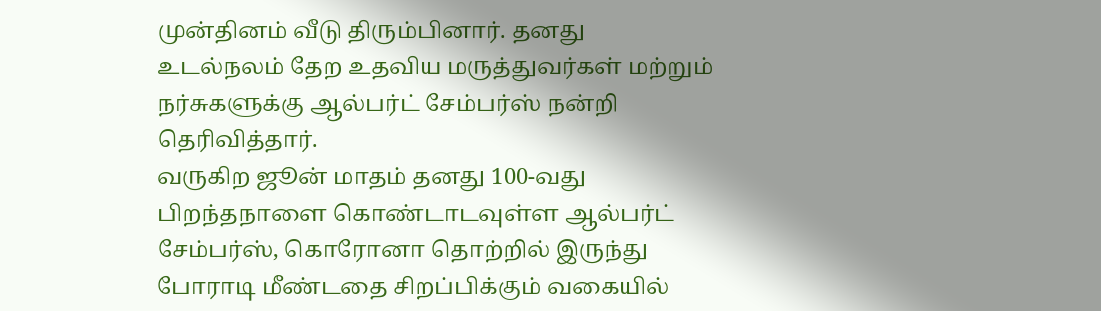முன்தினம் வீடு திரும்பினார். தனது உடல்நலம் தேற உதவிய மருத்துவர்கள் மற்றும் நர்சுகளுக்கு ஆல்பர்ட் சேம்பர்ஸ் நன்றி தெரிவித்தார்.
வருகிற ஜூன் மாதம் தனது 100-வது பிறந்தநாளை கொண்டாடவுள்ள ஆல்பர்ட் சேம்பர்ஸ், கொரோனா தொற்றில் இருந்து போராடி மீண்டதை சிறப்பிக்கும் வகையில்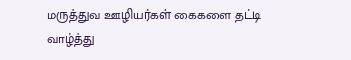மருத்துவ ஊழியர்கள் கைகளை தட்டி வாழ்த்து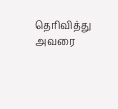தெரிவித்து அவரை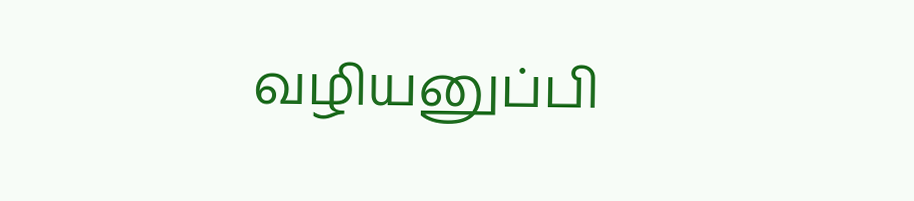வழியனுப்பி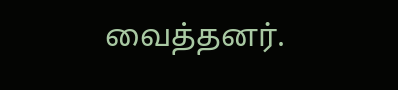வைத்தனர்.